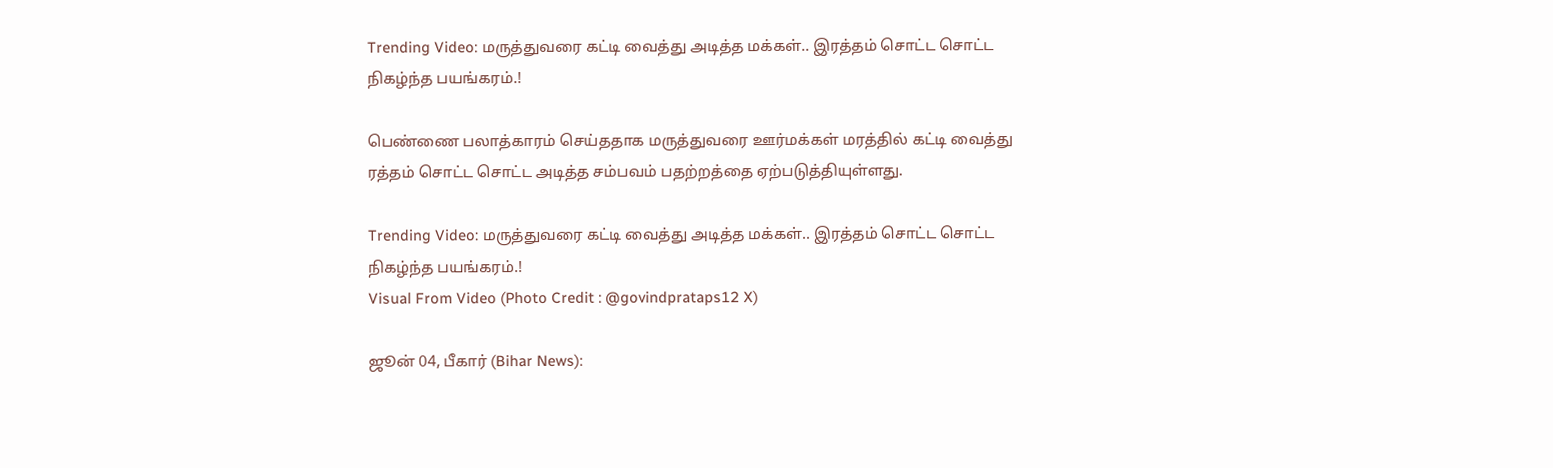Trending Video: மருத்துவரை கட்டி வைத்து அடித்த மக்கள்.. இரத்தம் சொட்ட சொட்ட நிகழ்ந்த பயங்கரம்.!

பெண்ணை பலாத்காரம் செய்ததாக மருத்துவரை ஊர்மக்கள் மரத்தில் கட்டி வைத்து ரத்தம் சொட்ட சொட்ட அடித்த சம்பவம் பதற்றத்தை ஏற்படுத்தியுள்ளது.

Trending Video: மருத்துவரை கட்டி வைத்து அடித்த மக்கள்.. இரத்தம் சொட்ட சொட்ட நிகழ்ந்த பயங்கரம்.!
Visual From Video (Photo Credit : @govindprataps12 X)

ஜூன் 04, பீகார் (Bihar News):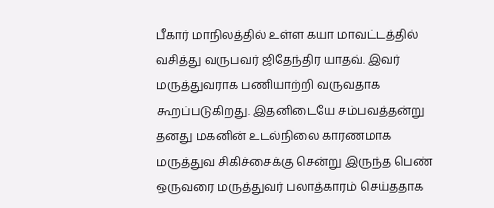பீகார் மாநிலத்தில் உள்ள கயா மாவட்டத்தில் வசித்து வருபவர் ஜிதேந்திர யாதவ். இவர் மருத்துவராக பணியாற்றி வருவதாக கூறப்படுகிறது. இதனிடையே சம்பவத்தன்று தனது மகனின் உடல்நிலை காரணமாக மருத்துவ சிகிச்சைக்கு சென்று இருந்த பெண் ஒருவரை மருத்துவர் பலாத்காரம் செய்ததாக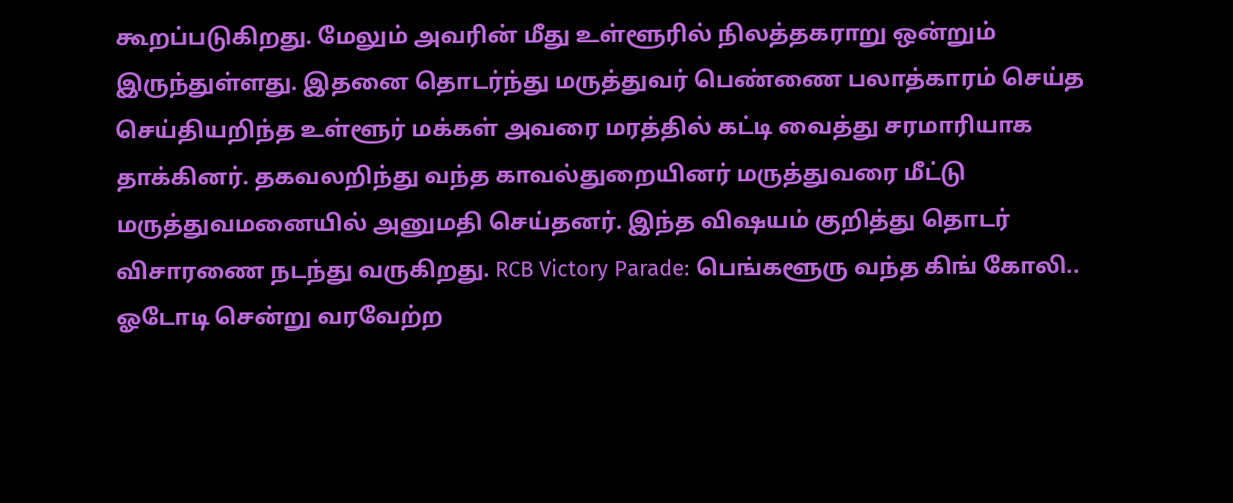கூறப்படுகிறது. மேலும் அவரின் மீது உள்ளூரில் நிலத்தகராறு ஒன்றும் இருந்துள்ளது. இதனை தொடர்ந்து மருத்துவர் பெண்ணை பலாத்காரம் செய்த செய்தியறிந்த உள்ளூர் மக்கள் அவரை மரத்தில் கட்டி வைத்து சரமாரியாக தாக்கினர். தகவலறிந்து வந்த காவல்துறையினர் மருத்துவரை மீட்டு மருத்துவமனையில் அனுமதி செய்தனர். இந்த விஷயம் குறித்து தொடர் விசாரணை நடந்து வருகிறது. RCB Victory Parade: பெங்களூரு வந்த கிங் கோலி.. ஓடோடி சென்று வரவேற்ற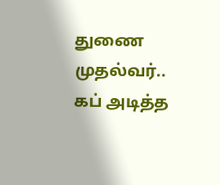துணை முதல்வர்.. கப் அடித்த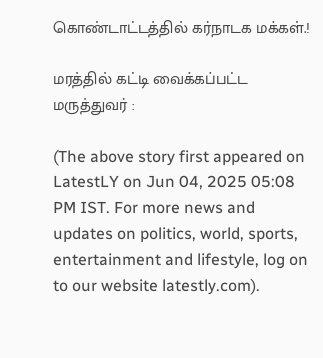கொண்டாட்டத்தில் கர்நாடக மக்கள்.!

மரத்தில் கட்டி வைக்கப்பட்ட மருத்துவர் :

(The above story first appeared on LatestLY on Jun 04, 2025 05:08 PM IST. For more news and updates on politics, world, sports, entertainment and lifestyle, log on to our website latestly.com).